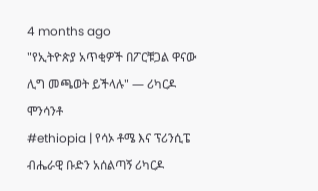4 months ago
"የኢትዮጵያ አጥቂዎች በፖርቹጋል ዋናው ሊግ መጫወት ይችላሉ" — ሪካርዶ ሞንሳንቶ
#ethiopia | የሳኦ ቶሜ እና ፕሪንሲፔ ብሔራዊ ቡድን አሰልጣኝ ሪካርዶ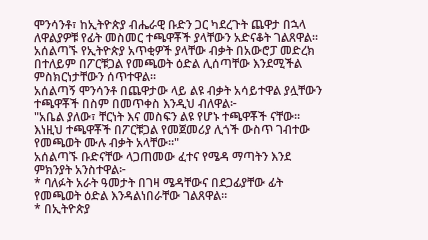ሞንሳንቶ፣ ከኢትዮጵያ ብሔራዊ ቡድን ጋር ካደረጉት ጨዋታ በኋላ ለዋልያዎቹ የፊት መስመር ተጫዋቾች ያላቸውን አድናቆት ገልጸዋል። አሰልጣኙ የኢትዮጵያ አጥቂዎች ያላቸው ብቃት በአውሮፓ መድረክ በተለይም በፖርቹጋል የመጫወት ዕድል ሊሰጣቸው እንደሚችል ምስክርነታቸውን ሰጥተዋል።
አሰልጣኝ ሞንሳንቶ በጨዋታው ላይ ልዩ ብቃት አሳይተዋል ያሏቸውን ተጫዋቾች በስም በመጥቀስ እንዲህ ብለዋል፦
"አቤል ያለው፣ ቸርነት እና መስፍን ልዩ የሆኑ ተጫዋቾች ናቸው። እነዚህ ተጫዋቾች በፖርቹጋል የመጀመሪያ ሊጎች ውስጥ ገብተው የመጫወት ሙሉ ብቃት አላቸው።"
አሰልጣኙ ቡድናቸው ላጋጠመው ፈተና የሜዳ ማጣትን እንደ ምክንያት አንስተዋል፦
* ባለፉት አራት ዓመታት በገዛ ሜዳቸውና በደጋፊያቸው ፊት የመጫወት ዕድል እንዳልነበራቸው ገልጸዋል።
* በኢትዮጵያ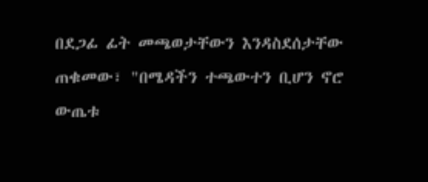በደጋፊ ፊት መጫወታቸውን እንዳስደሰታቸው ጠቁመው፣ "በሜዳችን ተጫውተን ቢሆን ኖሮ ውጤቱ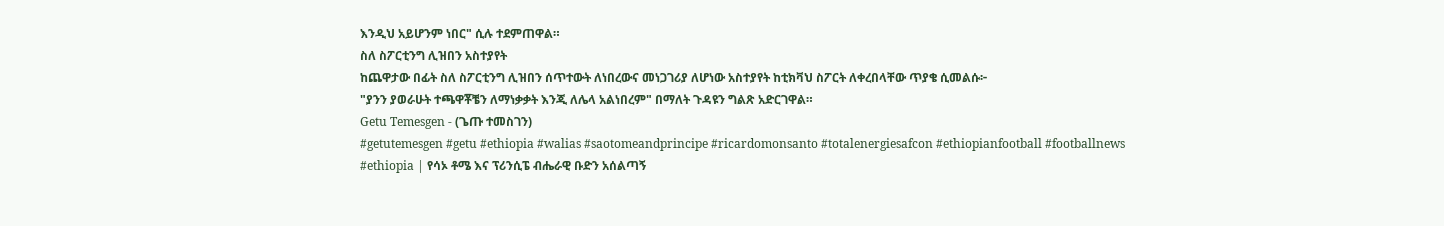እንዲህ አይሆንም ነበር" ሲሉ ተደምጠዋል።
ስለ ስፖርቲንግ ሊዝበን አስተያየት
ከጨዋታው በፊት ስለ ስፖርቲንግ ሊዝበን ሰጥተውት ለነበረውና መነጋገሪያ ለሆነው አስተያየት ከቲክቫህ ስፖርት ለቀረበላቸው ጥያቄ ሲመልሱ፦
"ያንን ያወራሁት ተጫዋቾቼን ለማነቃቃት እንጂ ለሌላ አልነበረም" በማለት ጉዳዩን ግልጽ አድርገዋል።
Getu Temesgen - (ጌጡ ተመስገን)
#getutemesgen #getu #ethiopia #walias #saotomeandprincipe #ricardomonsanto #totalenergiesafcon #ethiopianfootball #footballnews
#ethiopia | የሳኦ ቶሜ እና ፕሪንሲፔ ብሔራዊ ቡድን አሰልጣኝ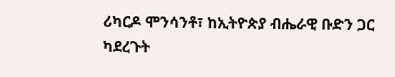ሪካርዶ ሞንሳንቶ፣ ከኢትዮጵያ ብሔራዊ ቡድን ጋር ካደረጉት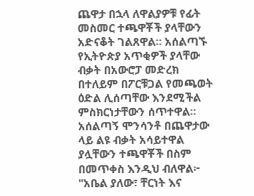ጨዋታ በኋላ ለዋልያዎቹ የፊት መስመር ተጫዋቾች ያላቸውን አድናቆት ገልጸዋል። አሰልጣኙ የኢትዮጵያ አጥቂዎች ያላቸው ብቃት በአውሮፓ መድረክ በተለይም በፖርቹጋል የመጫወት ዕድል ሊሰጣቸው እንደሚችል ምስክርነታቸውን ሰጥተዋል።
አሰልጣኝ ሞንሳንቶ በጨዋታው ላይ ልዩ ብቃት አሳይተዋል ያሏቸውን ተጫዋቾች በስም በመጥቀስ እንዲህ ብለዋል፦
"አቤል ያለው፣ ቸርነት እና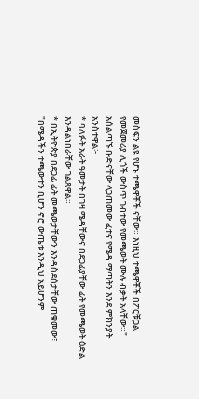መስፍን ልዩ የሆኑ ተጫዋቾች ናቸው። እነዚህ ተጫዋቾች በፖርቹጋል የመጀመሪያ ሊጎች ውስጥ ገብተው የመጫወት ሙሉ ብቃት አላቸው።"
አሰልጣኙ ቡድናቸው ላጋጠመው ፈተና የሜዳ ማጣትን እንደ ምክንያት አንስተዋል፦
* ባለፉት አራት ዓመታት በገዛ ሜዳቸውና በደጋፊያቸው ፊት የመጫወት ዕድል እንዳልነበራቸው ገልጸዋል።
* በኢትዮጵያ በደጋፊ ፊት መጫወታቸውን እንዳስደሰታቸው ጠቁመው፣ "በሜዳችን ተጫውተን ቢሆን ኖሮ ውጤቱ እንዲህ አይሆንም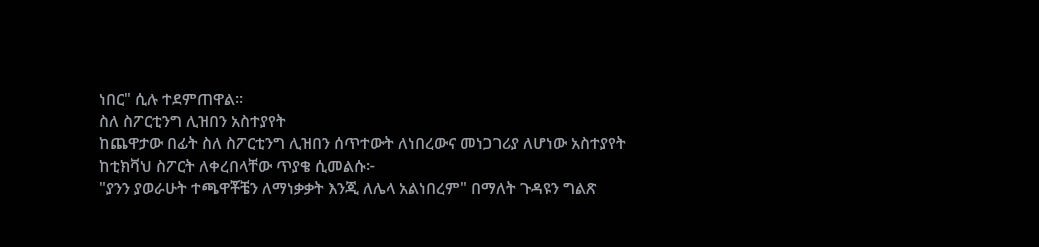ነበር" ሲሉ ተደምጠዋል።
ስለ ስፖርቲንግ ሊዝበን አስተያየት
ከጨዋታው በፊት ስለ ስፖርቲንግ ሊዝበን ሰጥተውት ለነበረውና መነጋገሪያ ለሆነው አስተያየት ከቲክቫህ ስፖርት ለቀረበላቸው ጥያቄ ሲመልሱ፦
"ያንን ያወራሁት ተጫዋቾቼን ለማነቃቃት እንጂ ለሌላ አልነበረም" በማለት ጉዳዩን ግልጽ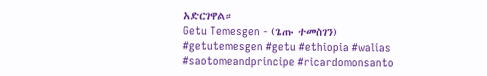አድርገዋል።
Getu Temesgen - (ጌጡ ተመስገን)
#getutemesgen #getu #ethiopia #walias #saotomeandprincipe #ricardomonsanto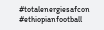#totalenergiesafcon #ethiopianfootball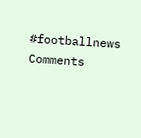#footballnews
Comments